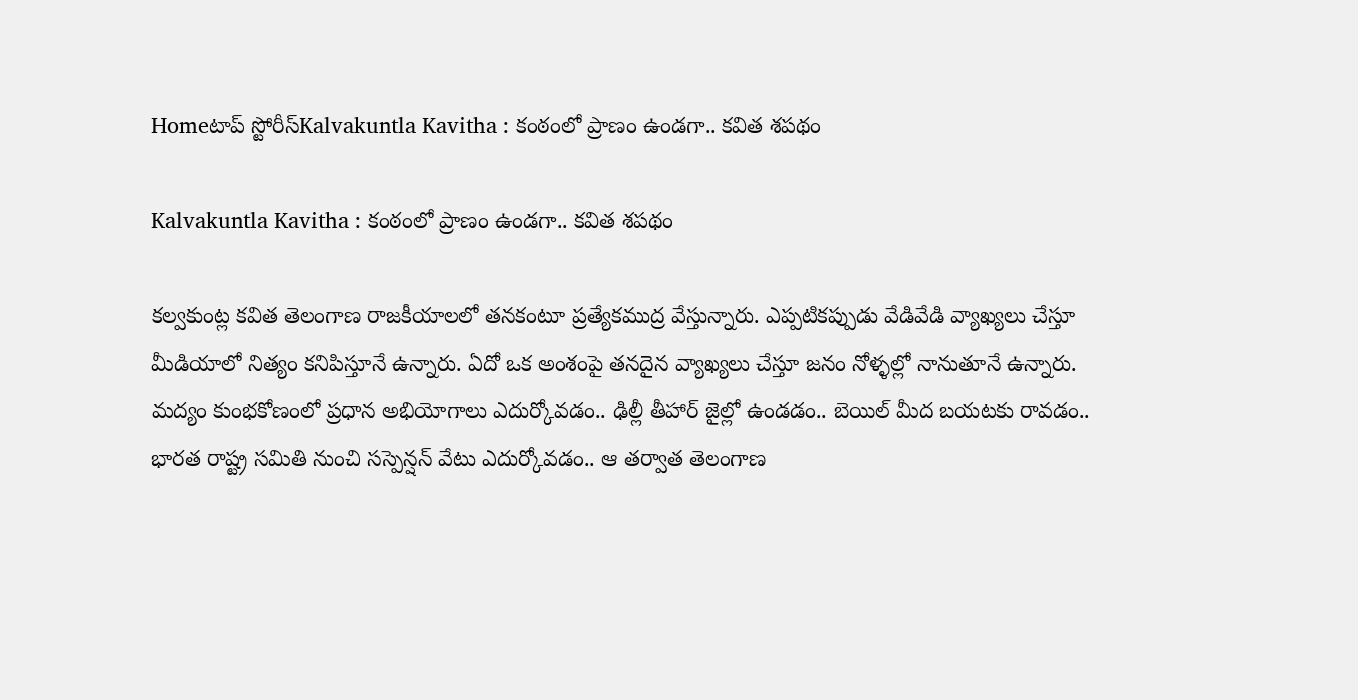Homeటాప్ స్టోరీస్Kalvakuntla Kavitha : కంఠంలో ప్రాణం ఉండగా.. కవిత శపథం

Kalvakuntla Kavitha : కంఠంలో ప్రాణం ఉండగా.. కవిత శపథం

కల్వకుంట్ల కవిత తెలంగాణ రాజకీయాలలో తనకంటూ ప్రత్యేకముద్ర వేస్తున్నారు. ఎప్పటికప్పుడు వేడివేడి వ్యాఖ్యలు చేస్తూ మీడియాలో నిత్యం కనిపిస్తూనే ఉన్నారు. ఏదో ఒక అంశంపై తనదైన వ్యాఖ్యలు చేస్తూ జనం నోళ్ళల్లో నానుతూనే ఉన్నారు. మద్యం కుంభకోణంలో ప్రధాన అభియోగాలు ఎదుర్కోవడం.. ఢిల్లీ తీహార్ జైల్లో ఉండడం.. బెయిల్ మీద బయటకు రావడం.. భారత రాష్ట్ర సమితి నుంచి సస్పెన్షన్ వేటు ఎదుర్కోవడం.. ఆ తర్వాత తెలంగాణ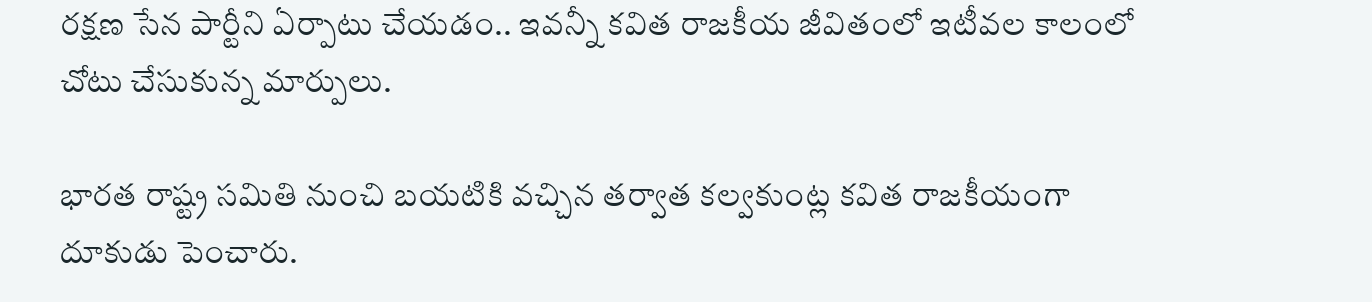రక్షణ సేన పార్టీని ఏర్పాటు చేయడం.. ఇవన్నీ కవిత రాజకీయ జీవితంలో ఇటీవల కాలంలో చోటు చేసుకున్న మార్పులు.

భారత రాష్ట్ర సమితి నుంచి బయటికి వచ్చిన తర్వాత కల్వకుంట్ల కవిత రాజకీయంగా దూకుడు పెంచారు.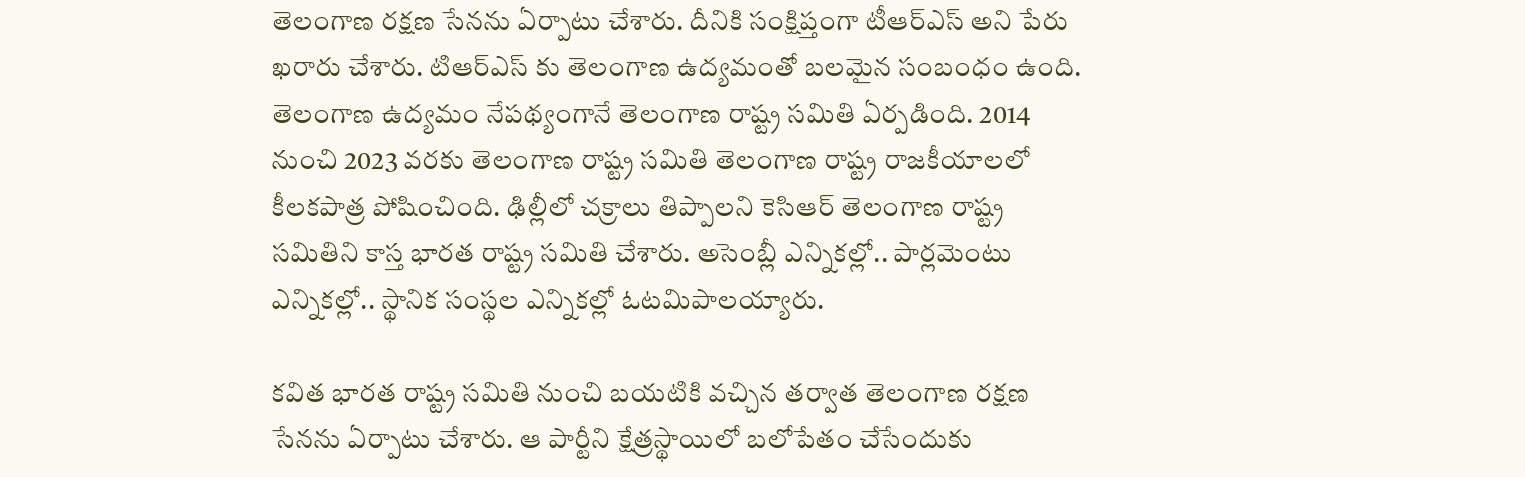తెలంగాణ రక్షణ సేనను ఏర్పాటు చేశారు. దీనికి సంక్షిప్తంగా టీఆర్ఎస్ అని పేరు ఖరారు చేశారు. టిఆర్ఎస్ కు తెలంగాణ ఉద్యమంతో బలమైన సంబంధం ఉంది. తెలంగాణ ఉద్యమం నేపథ్యంగానే తెలంగాణ రాష్ట్ర సమితి ఏర్పడింది. 2014 నుంచి 2023 వరకు తెలంగాణ రాష్ట్ర సమితి తెలంగాణ రాష్ట్ర రాజకీయాలలో కీలకపాత్ర పోషించింది. ఢిల్లీలో చక్రాలు తిప్పాలని కెసిఆర్ తెలంగాణ రాష్ట్ర సమితిని కాస్త భారత రాష్ట్ర సమితి చేశారు. అసెంబ్లీ ఎన్నికల్లో.. పార్లమెంటు ఎన్నికల్లో.. స్థానిక సంస్థల ఎన్నికల్లో ఓటమిపాలయ్యారు.

కవిత భారత రాష్ట్ర సమితి నుంచి బయటికి వచ్చిన తర్వాత తెలంగాణ రక్షణ సేనను ఏర్పాటు చేశారు. ఆ పార్టీని క్షేత్రస్థాయిలో బలోపేతం చేసేందుకు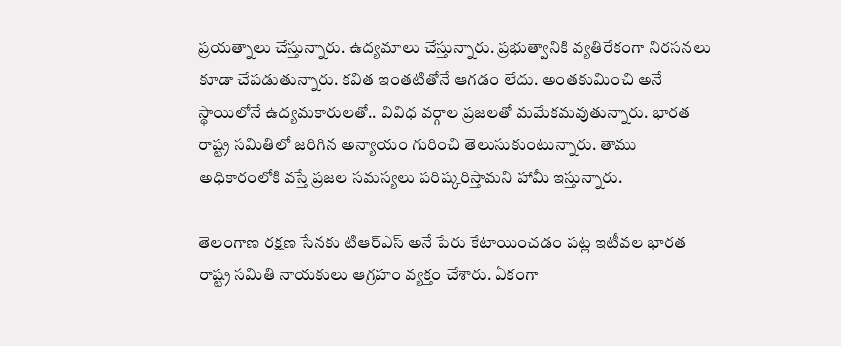ప్రయత్నాలు చేస్తున్నారు. ఉద్యమాలు చేస్తున్నారు. ప్రభుత్వానికి వ్యతిరేకంగా నిరసనలు కూడా చేపడుతున్నారు. కవిత ఇంతటితోనే ఆగడం లేదు. అంతకుమించి అనే స్థాయిలోనే ఉద్యమకారులతో.. వివిధ వర్గాల ప్రజలతో మమేకమవుతున్నారు. భారత రాష్ట్ర సమితిలో జరిగిన అన్యాయం గురించి తెలుసుకుంటున్నారు. తాము అధికారంలోకి వస్తే ప్రజల సమస్యలు పరిష్కరిస్తామని హామీ ఇస్తున్నారు.

తెలంగాణ రక్షణ సేనకు టిఆర్ఎస్ అనే పేరు కేటాయించడం పట్ల ఇటీవల భారత రాష్ట్ర సమితి నాయకులు ఆగ్రహం వ్యక్తం చేశారు. ఏకంగా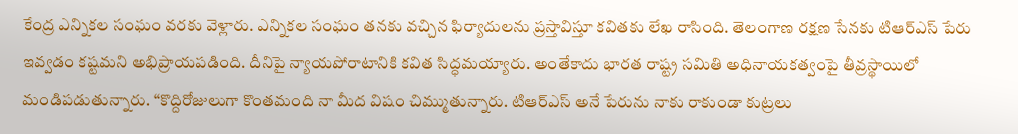కేంద్ర ఎన్నికల సంఘం వరకు వెళ్లారు. ఎన్నికల సంఘం తనకు వచ్చిన ఫిర్యాదులను ప్రస్తావిస్తూ కవితకు లేఖ రాసింది. తెలంగాణ రక్షణ సేనకు టిఆర్ఎస్ పేరు ఇవ్వడం కష్టమని అభిప్రాయపడింది. దీనిపై న్యాయపోరాటానికి కవిత సిద్ధమయ్యారు. అంతేకాదు భారత రాష్ట్ర సమితి అధినాయకత్వంపై తీవ్రస్థాయిలో మండిపడుతున్నారు. “కొద్దిరోజులుగా కొంతమంది నా మీద విషం చిమ్ముతున్నారు. టిఆర్ఎస్ అనే పేరును నాకు రాకుండా కుట్రలు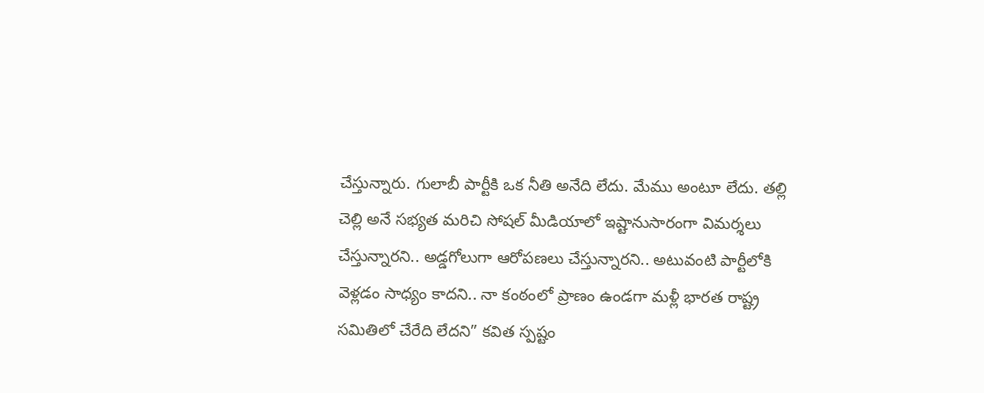చేస్తున్నారు. గులాబీ పార్టీకి ఒక నీతి అనేది లేదు. మేము అంటూ లేదు. తల్లి చెల్లి అనే సభ్యత మరిచి సోషల్ మీడియాలో ఇష్టానుసారంగా విమర్శలు చేస్తున్నారని.. అడ్డగోలుగా ఆరోపణలు చేస్తున్నారని.. అటువంటి పార్టీలోకి వెళ్లడం సాధ్యం కాదని.. నా కంఠంలో ప్రాణం ఉండగా మళ్లీ భారత రాష్ట్ర సమితిలో చేరేది లేదని” కవిత స్పష్టం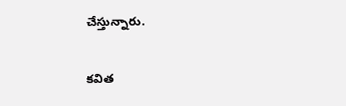చేస్తున్నారు.

కవిత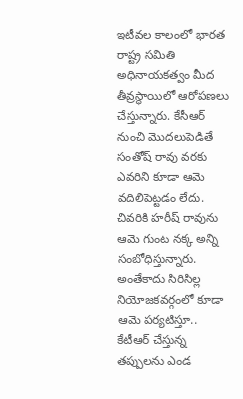ఇటీవల కాలంలో భారత రాష్ట్ర సమితి అధినాయకత్వం మీద తీవ్రస్థాయిలో ఆరోపణలు చేస్తున్నారు. కేసీఆర్ నుంచి మొదలుపెడితే సంతోష్ రావు వరకు ఎవరిని కూడా ఆమె వదిలిపెట్టడం లేదు. చివరికి హరీష్ రావును ఆమె గుంట నక్క అన్ని సంబోధిస్తున్నారు. అంతేకాదు సిరిసిల్ల నియోజకవర్గంలో కూడా ఆమె పర్యటిస్తూ.. కేటీఆర్ చేస్తున్న తప్పులను ఎండ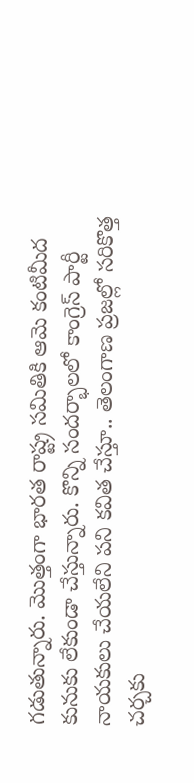గడుతున్నారు. మొత్తంగా భారత రాష్ట్ర సమితికి ఆమె కంటిమీద కునుకు లేకుండా చేస్తున్నారు. కొన్ని సందర్భాలలో కాంగ్రెస్ పార్టీ నాయకులు చేయలేని పని కవిత చేస్తూ.. తెలంగాణ ప్రజల్లో సరికొత్త చర్చకు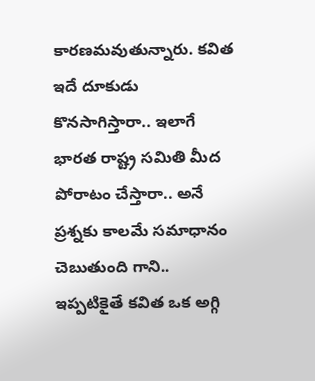కారణమవుతున్నారు. కవిత ఇదే దూకుడు కొనసాగిస్తారా.. ఇలాగే భారత రాష్ట్ర సమితి మీద పోరాటం చేస్తారా.. అనే ప్రశ్నకు కాలమే సమాధానం చెబుతుంది గాని.. ఇప్పటికైతే కవిత ఒక అగ్గి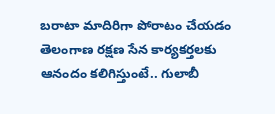బరాటా మాదిరిగా పోరాటం చేయడం తెలంగాణ రక్షణ సేన కార్యకర్తలకు ఆనందం కలిగిస్తుంటే.. గులాబీ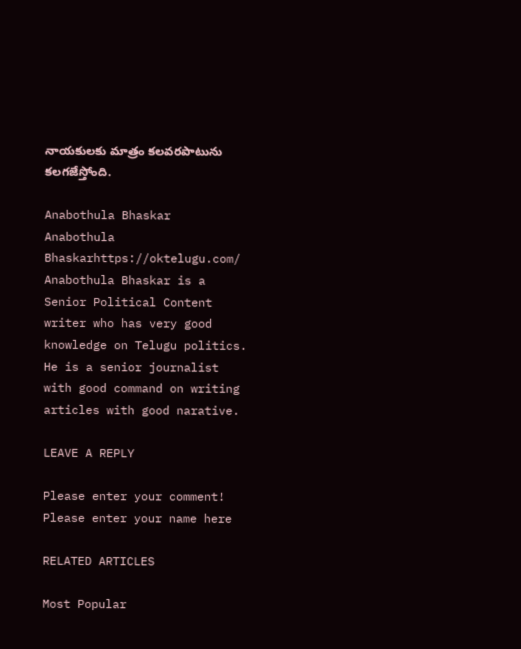నాయకులకు మాత్రం కలవరపాటును కలగజేస్తోంది.

Anabothula Bhaskar
Anabothula Bhaskarhttps://oktelugu.com/
Anabothula Bhaskar is a Senior Political Content writer who has very good knowledge on Telugu politics. He is a senior journalist with good command on writing articles with good narative.

LEAVE A REPLY

Please enter your comment!
Please enter your name here

RELATED ARTICLES

Most Popular